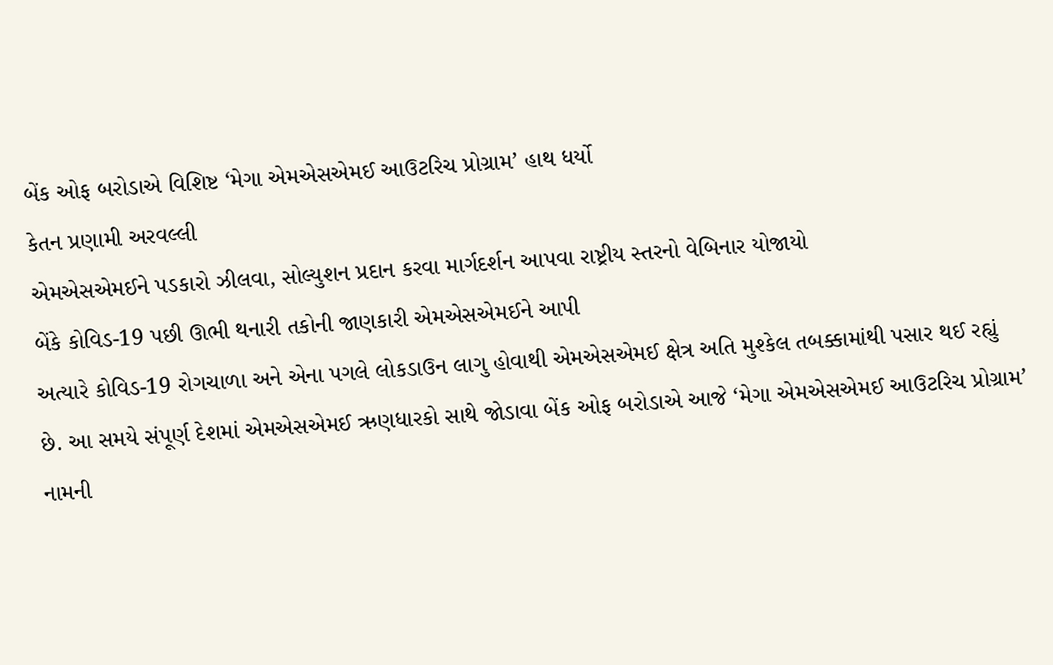બેંક ઓફ બરોડાએ વિશિષ્ટ ‘મેગા એમએસએમઈ આઉટરિચ પ્રોગ્રામ’ હાથ ધર્યો
કેતન પ્રણામી અરવલ્લી
એમએસએમઈને પડકારો ઝીલવા, સોલ્યુશન પ્રદાન કરવા માર્ગદર્શન આપવા રાષ્ટ્રીય સ્તરનો વેબિનાર યોજાયો
બેંકે કોવિડ-19 પછી ઊભી થનારી તકોની જાણકારી એમએસએમઈને આપી
અત્યારે કોવિડ-19 રોગચાળા અને એના પગલે લોકડાઉન લાગુ હોવાથી એમએસએમઈ ક્ષેત્ર અતિ મુશ્કેલ તબક્કામાંથી પસાર થઈ રહ્યું છે. આ સમયે સંપૂર્ણ દેશમાં એમએસએમઈ ઋણધારકો સાથે જોડાવા બેંક ઓફ બરોડાએ આજે ‘મેગા એમએસએમઈ આઉટરિચ પ્રોગ્રામ’ નામની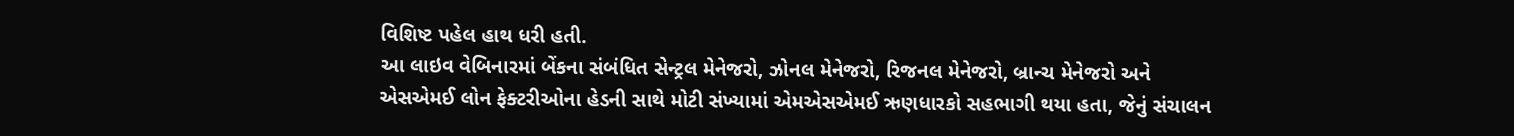વિશિષ્ટ પહેલ હાથ ધરી હતી.
આ લાઇવ વેબિનારમાં બેંકના સંબંધિત સેન્ટ્રલ મેનેજરો, ઝોનલ મેનેજરો, રિજનલ મેનેજરો, બ્રાન્ચ મેનેજરો અને એસએમઈ લોન ફેક્ટરીઓના હેડની સાથે મોટી સંખ્યામાં એમએસએમઈ ઋણધારકો સહભાગી થયા હતા, જેનું સંચાલન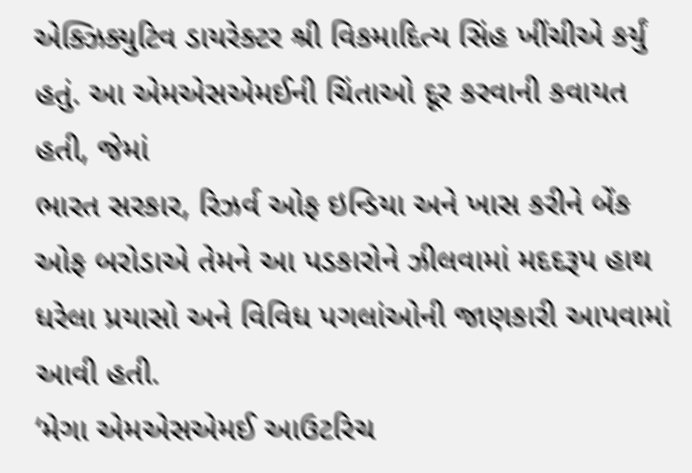એક્ઝિક્યુટિવ ડાયરેક્ટર શ્રી વિકમાદિત્ય સિંહ ખીંચીએ કર્યું હતું. આ એમએસએમઈની ચિંતાઓ દૂર કરવાની કવાયત હતી, જેમાં
ભારત સરકાર, રિઝર્વ ઓફ ઇન્ડિયા અને ખાસ કરીને બેંક ઓફ બરોડાએ તેમને આ પડકારોને ઝીલવામાં મદદરૂપ હાથ ધરેલા પ્રયાસો અને વિવિધ પગલાંઓની જાણકારી આપવામાં આવી હતી.
‘મેગા એમએસએમઈ આઉટરિચ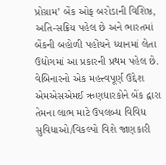પ્રોગ્રામ’ બેંક ઓફ બરોડાની વિશિષ્ઠ, અતિ-સક્રિય પહેલ છે અને ભારતમાં બેંકની બહોળી પહોંચને ધ્યાનમાં લેતા ઉદ્યોગમાં આ પ્રકારની પ્રથમ પહેલ છે. વેબિનારનો એક મહત્ત્વપૂર્ણ ઉદ્દેશ એમએસએમઈ ઋણધારકોને બેંક દ્વારા તેમના લાભ માટે ઉપલબ્ધ વિવિધ સુવિધાઓ/વિકલ્પો વિશે જાણકારી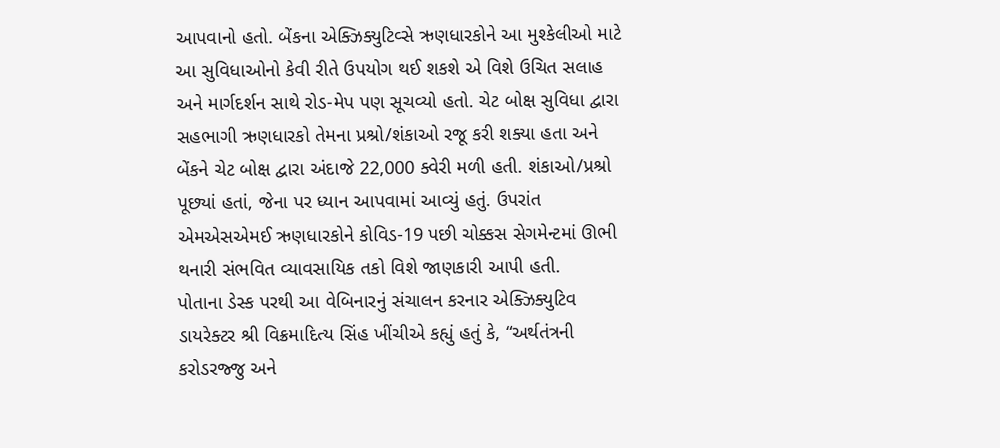આપવાનો હતો. બેંકના એક્ઝિક્યુટિવ્સે ઋણધારકોને આ મુશ્કેલીઓ માટે આ સુવિધાઓનો કેવી રીતે ઉપયોગ થઈ શકશે એ વિશે ઉચિત સલાહ અને માર્ગદર્શન સાથે રોડ-મેપ પણ સૂચવ્યો હતો. ચેટ બોક્ષ સુવિધા દ્વારા સહભાગી ઋણધારકો તેમના પ્રશ્રો/શંકાઓ રજૂ કરી શક્યા હતા અને બેંકને ચેટ બોક્ષ દ્વારા અંદાજે 22,000 ક્વેરી મળી હતી. શંકાઓ/પ્રશ્રો પૂછ્યાં હતાં, જેના પર ધ્યાન આપવામાં આવ્યું હતું. ઉપરાંત એમએસએમઈ ઋણધારકોને કોવિડ-19 પછી ચોક્કસ સેગમેન્ટમાં ઊભી થનારી સંભવિત વ્યાવસાયિક તકો વિશે જાણકારી આપી હતી.
પોતાના ડેસ્ક પરથી આ વેબિનારનું સંચાલન કરનાર એક્ઝિક્યુટિવ ડાયરેક્ટર શ્રી વિક્રમાદિત્ય સિંહ ખીંચીએ કહ્યું હતું કે, “અર્થતંત્રની કરોડરજ્જુ અને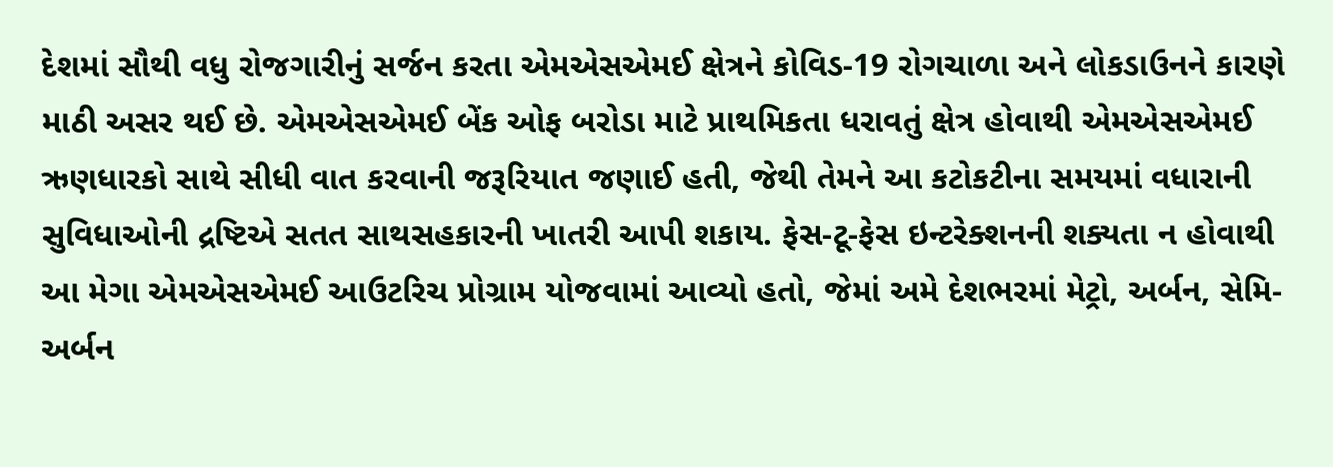દેશમાં સૌથી વધુ રોજગારીનું સર્જન કરતા એમએસએમઈ ક્ષેત્રને કોવિડ-19 રોગચાળા અને લોકડાઉનને કારણે માઠી અસર થઈ છે. એમએસએમઈ બેંક ઓફ બરોડા માટે પ્રાથમિકતા ધરાવતું ક્ષેત્ર હોવાથી એમએસએમઈ ઋણધારકો સાથે સીધી વાત કરવાની જરૂરિયાત જણાઈ હતી, જેથી તેમને આ કટોકટીના સમયમાં વધારાની સુવિધાઓની દ્રષ્ટિએ સતત સાથસહકારની ખાતરી આપી શકાય. ફેસ-ટૂ-ફેસ ઇન્ટરેક્શનની શક્યતા ન હોવાથી આ મેગા એમએસએમઈ આઉટરિચ પ્રોગ્રામ યોજવામાં આવ્યો હતો, જેમાં અમે દેશભરમાં મેટ્રો, અર્બન, સેમિ-અર્બન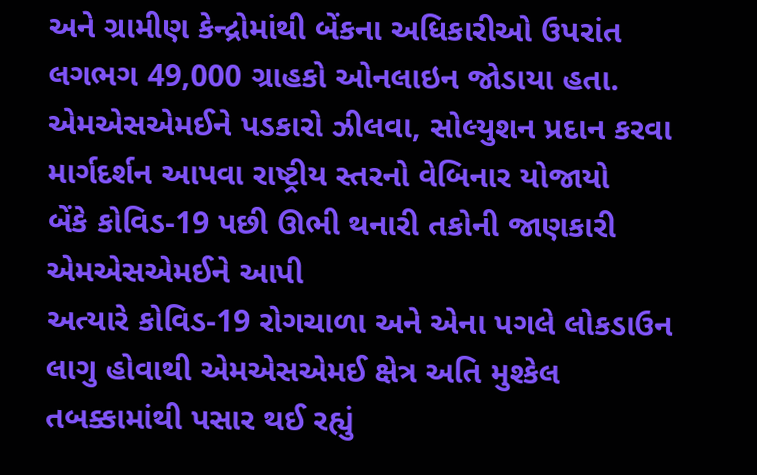અને ગ્રામીણ કેન્દ્રોમાંથી બેંકના અધિકારીઓ ઉપરાંત લગભગ 49,000 ગ્રાહકો ઓનલાઇન જોડાયા હતા.
એમએસએમઈને પડકારો ઝીલવા, સોલ્યુશન પ્રદાન કરવા માર્ગદર્શન આપવા રાષ્ટ્રીય સ્તરનો વેબિનાર યોજાયો
બેંકે કોવિડ-19 પછી ઊભી થનારી તકોની જાણકારી એમએસએમઈને આપી
અત્યારે કોવિડ-19 રોગચાળા અને એના પગલે લોકડાઉન લાગુ હોવાથી એમએસએમઈ ક્ષેત્ર અતિ મુશ્કેલ તબક્કામાંથી પસાર થઈ રહ્યું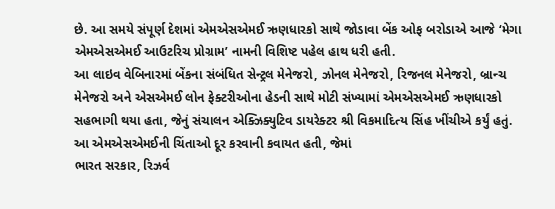છે. આ સમયે સંપૂર્ણ દેશમાં એમએસએમઈ ઋણધારકો સાથે જોડાવા બેંક ઓફ બરોડાએ આજે ‘મેગા એમએસએમઈ આઉટરિચ પ્રોગ્રામ’ નામની વિશિષ્ટ પહેલ હાથ ધરી હતી.
આ લાઇવ વેબિનારમાં બેંકના સંબંધિત સેન્ટ્રલ મેનેજરો, ઝોનલ મેનેજરો, રિજનલ મેનેજરો, બ્રાન્ચ મેનેજરો અને એસએમઈ લોન ફેક્ટરીઓના હેડની સાથે મોટી સંખ્યામાં એમએસએમઈ ઋણધારકો સહભાગી થયા હતા, જેનું સંચાલન એક્ઝિક્યુટિવ ડાયરેક્ટર શ્રી વિકમાદિત્ય સિંહ ખીંચીએ કર્યું હતું. આ એમએસએમઈની ચિંતાઓ દૂર કરવાની કવાયત હતી, જેમાં
ભારત સરકાર, રિઝર્વ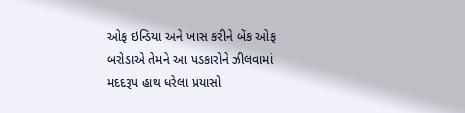ઓફ ઇન્ડિયા અને ખાસ કરીને બેંક ઓફ બરોડાએ તેમને આ પડકારોને ઝીલવામાં મદદરૂપ હાથ ધરેલા પ્રયાસો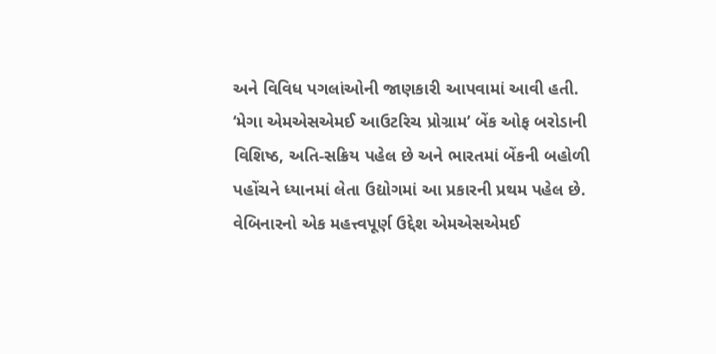અને વિવિધ પગલાંઓની જાણકારી આપવામાં આવી હતી.
‘મેગા એમએસએમઈ આઉટરિચ પ્રોગ્રામ’ બેંક ઓફ બરોડાની વિશિષ્ઠ, અતિ-સક્રિય પહેલ છે અને ભારતમાં બેંકની બહોળી પહોંચને ધ્યાનમાં લેતા ઉદ્યોગમાં આ પ્રકારની પ્રથમ પહેલ છે. વેબિનારનો એક મહત્ત્વપૂર્ણ ઉદ્દેશ એમએસએમઈ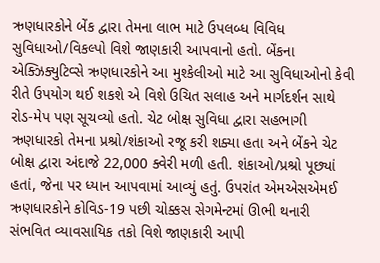ઋણધારકોને બેંક દ્વારા તેમના લાભ માટે ઉપલબ્ધ વિવિધ સુવિધાઓ/વિકલ્પો વિશે જાણકારી આપવાનો હતો. બેંકના એક્ઝિક્યુટિવ્સે ઋણધારકોને આ મુશ્કેલીઓ માટે આ સુવિધાઓનો કેવી રીતે ઉપયોગ થઈ શકશે એ વિશે ઉચિત સલાહ અને માર્ગદર્શન સાથે રોડ-મેપ પણ સૂચવ્યો હતો. ચેટ બોક્ષ સુવિધા દ્વારા સહભાગી ઋણધારકો તેમના પ્રશ્રો/શંકાઓ રજૂ કરી શક્યા હતા અને બેંકને ચેટ બોક્ષ દ્વારા અંદાજે 22,000 ક્વેરી મળી હતી. શંકાઓ/પ્રશ્રો પૂછ્યાં હતાં, જેના પર ધ્યાન આપવામાં આવ્યું હતું. ઉપરાંત એમએસએમઈ ઋણધારકોને કોવિડ-19 પછી ચોક્કસ સેગમેન્ટમાં ઊભી થનારી સંભવિત વ્યાવસાયિક તકો વિશે જાણકારી આપી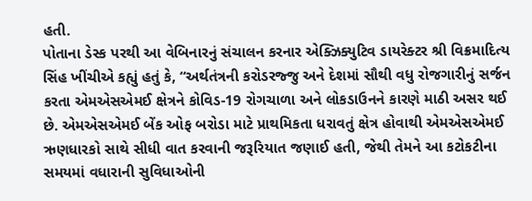હતી.
પોતાના ડેસ્ક પરથી આ વેબિનારનું સંચાલન કરનાર એક્ઝિક્યુટિવ ડાયરેક્ટર શ્રી વિક્રમાદિત્ય સિંહ ખીંચીએ કહ્યું હતું કે, “અર્થતંત્રની કરોડરજ્જુ અને દેશમાં સૌથી વધુ રોજગારીનું સર્જન કરતા એમએસએમઈ ક્ષેત્રને કોવિડ-19 રોગચાળા અને લોકડાઉનને કારણે માઠી અસર થઈ છે. એમએસએમઈ બેંક ઓફ બરોડા માટે પ્રાથમિકતા ધરાવતું ક્ષેત્ર હોવાથી એમએસએમઈ ઋણધારકો સાથે સીધી વાત કરવાની જરૂરિયાત જણાઈ હતી, જેથી તેમને આ કટોકટીના સમયમાં વધારાની સુવિધાઓની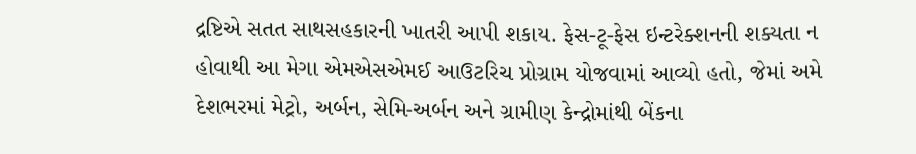દ્રષ્ટિએ સતત સાથસહકારની ખાતરી આપી શકાય. ફેસ-ટૂ-ફેસ ઇન્ટરેક્શનની શક્યતા ન હોવાથી આ મેગા એમએસએમઈ આઉટરિચ પ્રોગ્રામ યોજવામાં આવ્યો હતો, જેમાં અમે દેશભરમાં મેટ્રો, અર્બન, સેમિ-અર્બન અને ગ્રામીણ કેન્દ્રોમાંથી બેંકના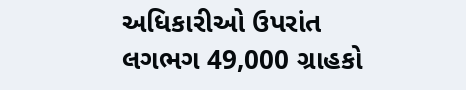અધિકારીઓ ઉપરાંત લગભગ 49,000 ગ્રાહકો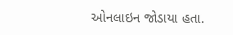ઓનલાઇન જોડાયા હતા.